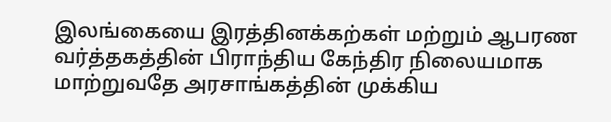இலங்கையை இரத்தினக்கற்கள் மற்றும் ஆபரண வர்த்தகத்தின் பிராந்திய கேந்திர நிலையமாக மாற்றுவதே அரசாங்கத்தின் முக்கிய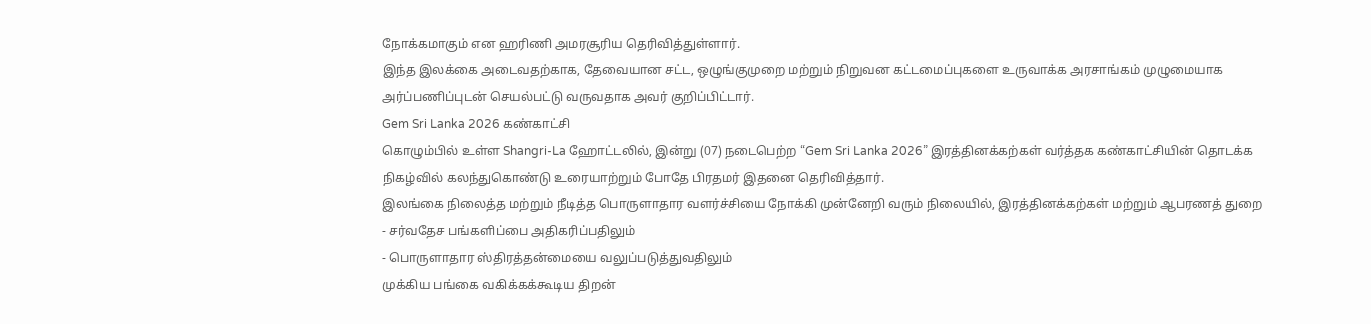நோக்கமாகும் என ஹரிணி அமரசூரிய தெரிவித்துள்ளார்.
இந்த இலக்கை அடைவதற்காக, தேவையான சட்ட, ஒழுங்குமுறை மற்றும் நிறுவன கட்டமைப்புகளை உருவாக்க அரசாங்கம் முழுமையாக அர்ப்பணிப்புடன் செயல்பட்டு வருவதாக அவர் குறிப்பிட்டார்.
Gem Sri Lanka 2026 கண்காட்சி
கொழும்பில் உள்ள Shangri-La ஹோட்டலில், இன்று (07) நடைபெற்ற “Gem Sri Lanka 2026” இரத்தினக்கற்கள் வர்த்தக கண்காட்சியின் தொடக்க நிகழ்வில் கலந்துகொண்டு உரையாற்றும் போதே பிரதமர் இதனை தெரிவித்தார்.
இலங்கை நிலைத்த மற்றும் நீடித்த பொருளாதார வளர்ச்சியை நோக்கி முன்னேறி வரும் நிலையில், இரத்தினக்கற்கள் மற்றும் ஆபரணத் துறை
- சர்வதேச பங்களிப்பை அதிகரிப்பதிலும்
- பொருளாதார ஸ்திரத்தன்மையை வலுப்படுத்துவதிலும்
முக்கிய பங்கை வகிக்கக்கூடிய திறன்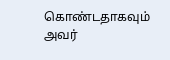கொண்டதாகவும் அவர்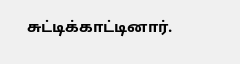சுட்டிக்காட்டினார்.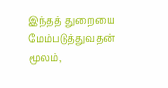இந்தத் துறையை மேம்படுத்துவதன் மூலம்,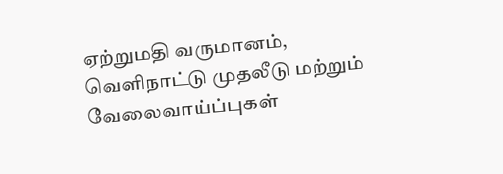ஏற்றுமதி வருமானம், வெளிநாட்டு முதலீடு மற்றும் வேலைவாய்ப்புகள்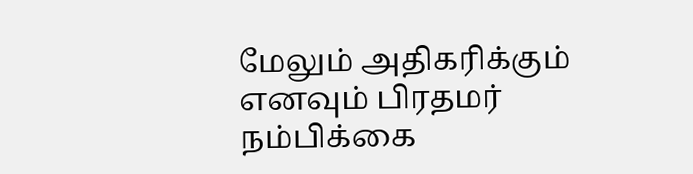மேலும் அதிகரிக்கும் எனவும் பிரதமர் நம்பிக்கை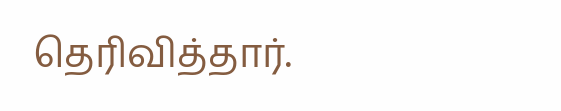தெரிவித்தார்.